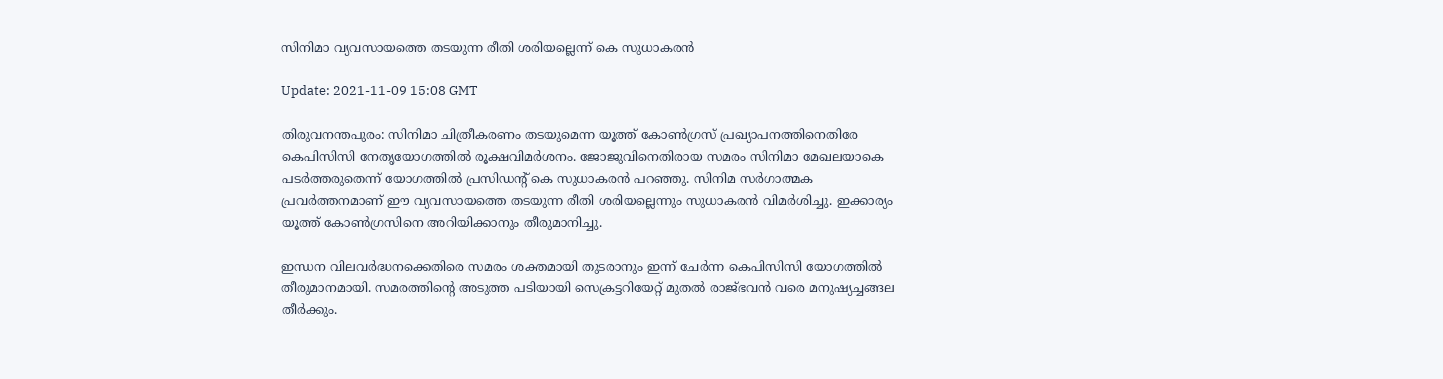സിനിമാ വ്യവസായത്തെ തടയുന്ന രീതി ശരിയല്ലെന്ന് കെ സുധാകരന്‍

Update: 2021-11-09 15:08 GMT

തിരുവനന്തപുരം: സിനിമാ ചിത്രീകരണം തടയുമെന്ന യൂത്ത് കോണ്‍ഗ്രസ് പ്രഖ്യാപനത്തിനെതിരേ കെപിസിസി നേതൃയോഗത്തില്‍ രൂക്ഷവിമര്‍ശനം. ജോജുവിനെതിരായ സമരം സിനിമാ മേഖലയാകെ പടര്‍ത്തരുതെന്ന് യോഗത്തില്‍ പ്രസിഡന്റ് കെ സുധാകരന്‍ പറഞ്ഞു. സിനിമ സര്‍ഗാത്മക പ്രവര്‍ത്തനമാണ് ഈ വ്യവസായത്തെ തടയുന്ന രീതി ശരിയല്ലെന്നും സുധാകരന്‍ വിമര്‍ശിച്ചു. ഇക്കാര്യം യൂത്ത് കോണ്‍ഗ്രസിനെ അറിയിക്കാനും തീരുമാനിച്ചു.

ഇന്ധന വിലവര്‍ദ്ധനക്കെതിരെ സമരം ശക്തമായി തുടരാനും ഇന്ന് ചേര്‍ന്ന കെപിസിസി യോഗത്തില്‍ തീരുമാനമായി. സമരത്തിന്റെ അടുത്ത പടിയായി സെക്രട്ടറിയേറ്റ് മുതല്‍ രാജ്ഭവന്‍ വരെ മനുഷ്യച്ചങ്ങല തീര്‍ക്കും.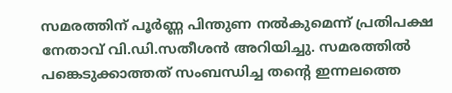സമരത്തിന് പൂര്‍ണ്ണ പിന്തുണ നല്‍കുമെന്ന് പ്രതിപക്ഷ നേതാവ് വി.ഡി.സതീശന്‍ അറിയിച്ചു. സമരത്തില്‍ പങ്കെടുക്കാത്തത് സംബന്ധിച്ച തന്റെ ഇന്നലത്തെ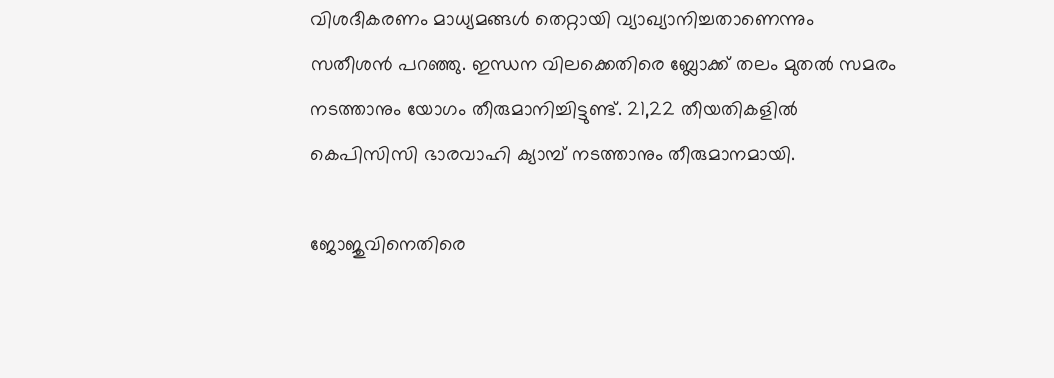വിശദീകരണം മാധ്യമങ്ങള്‍ തെറ്റായി വ്യാഖ്യാനിച്ചതാണെന്നും സതീശന്‍ പറഞ്ഞു. ഇന്ധന വിലക്കെതിരെ ബ്ലോക്ക് തലം മുതല്‍ സമരം നടത്താനും യോഗം തീരുമാനിച്ചിട്ടുണ്ട്. 21,22 തീയതികളില്‍ കെപിസിസി ഭാരവാഹി ക്യാമ്പ് നടത്താനും തീരുമാനമായി.

ജോജുവിനെതിരെ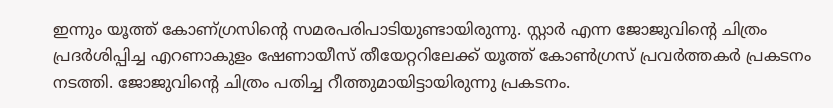ഇന്നും യൂത്ത് കോണ്ഗ്രസിന്റെ സമരപരിപാടിയുണ്ടായിരുന്നു. സ്റ്റാര്‍ എന്ന ജോജുവിന്റെ ചിത്രം പ്രദര്‍ശിപ്പിച്ച എറണാകുളം ഷേണായീസ് തീയേറ്ററിലേക്ക് യൂത്ത് കോണ്‍ഗ്രസ് പ്രവര്‍ത്തകര്‍ പ്രകടനം നടത്തി. ജോജുവിന്റെ ചിത്രം പതിച്ച റീത്തുമായിട്ടായിരുന്നു പ്രകടനം.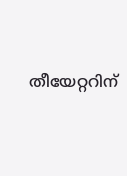തീയേറ്ററിന്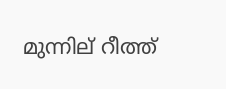മുന്നില് റീത്ത്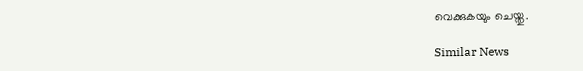വെക്കുകയും ചെയ്തു.

Similar News